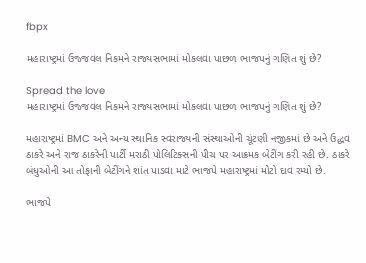fbpx

મહારાષ્ટ્રમાં ઉજ્જવલ નિકમને રાજ્યસભામાં મોકલવા પાછળ ભાજપનું ગણિત શું છે?

Spread the love
મહારાષ્ટ્રમાં ઉજ્જવલ નિકમને રાજ્યસભામાં મોકલવા પાછળ ભાજપનું ગણિત શું છે?

મહારાષ્ટ્રમાં BMC અને અન્ય સ્થાનિક સ્વરાજ્યની સંસ્થાઓની ચૂંટણી નજીકમાં છે અને ઉદ્ધવ ઠાકરે અને રાજ ઠાકરેની પાર્ટી મરાઠી પોલિટિક્સની પીચ પર આક્રમક બેટીંગ કરી રહી છે. ઠાકરે બંધુઓની આ તોફાની બેટીંગને શાંત પાડવા માટે ભાજપે મહારાષ્ટ્રમાં મોટો દાવ રમ્યો છે.

ભાજપે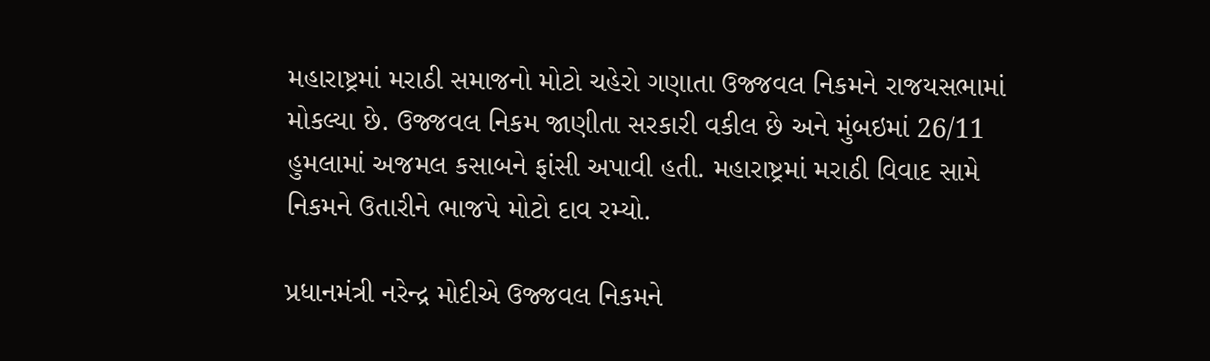મહારાષ્ટ્રમાં મરાઠી સમાજનો મોટો ચહેરો ગણાતા ઉજ્જવલ નિકમને રાજયસભામાં મોકલ્યા છે. ઉજ્જવલ નિકમ જાણીતા સરકારી વકીલ છે અને મુંબઇમાં 26/11 હુમલામાં અજમલ કસાબને ફાંસી અપાવી હતી. મહારાષ્ટ્રમાં મરાઠી વિવાદ સામે નિકમને ઉતારીને ભાજપે મોટો દાવ રમ્યો.

પ્રધાનમંત્રી નરેન્દ્ર મોદીએ ઉજ્જવલ નિકમને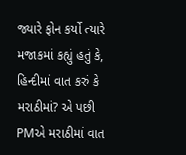જ્યારે ફોન કર્યો ત્યારે મજાકમાં કહ્યું હતું કે, હિન્દીમાં વાત કરું કે મરાઠીમાં? એ પછી PMએ મરાઠીમાં વાત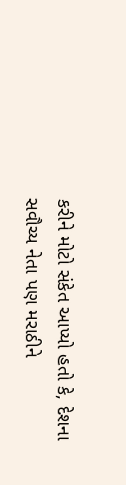કરીને મોટો સંકેત આપ્યો હતો કે, દેશના સવૌચ્ય નેતા પણ મરાઠીને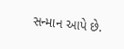સન્માન આપે છે.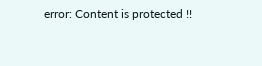error: Content is protected !!